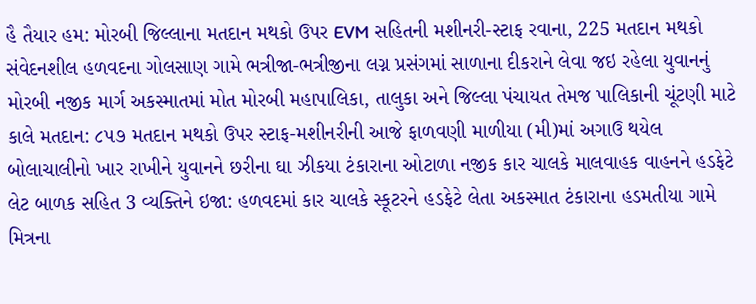હૈ તૈયાર હમ: મોરબી જિલ્લાના મતદાન મથકો ઉપર EVM સહિતની મશીનરી-સ્ટાફ રવાના, 225 મતદાન મથકો સંવેદનશીલ હળવદના ગોલસાણ ગામે ભત્રીજા-ભત્રીજીના લગ્ન પ્રસંગમાં સાળાના દીકરાને લેવા જઇ રહેલા યુવાનનું મોરબી નજીક માર્ગ અકસ્માતમાં મોત મોરબી મહાપાલિકા, તાલુકા અને જિલ્લા પંચાયત તેમજ પાલિકાની ચૂંટણી માટે કાલે મતદાન: ૮૫૭ મતદાન મથકો ઉપર સ્ટાફ-મશીનરીની આજે ફાળવણી માળીયા (મી)માં અગાઉ થયેલ બોલાચાલીનો ખાર રાખીને યુવાનને છરીના ઘા ઝીકયા ટંકારાના ઓટાળા નજીક કાર ચાલકે માલવાહક વાહનને હડફેટે લેટ બાળક સહિત 3 વ્યક્તિને ઇજા: હળવદમાં કાર ચાલકે સ્કૂટરને હડફેટે લેતા અકસ્માત ટંકારાના હડમતીયા ગામે મિત્રના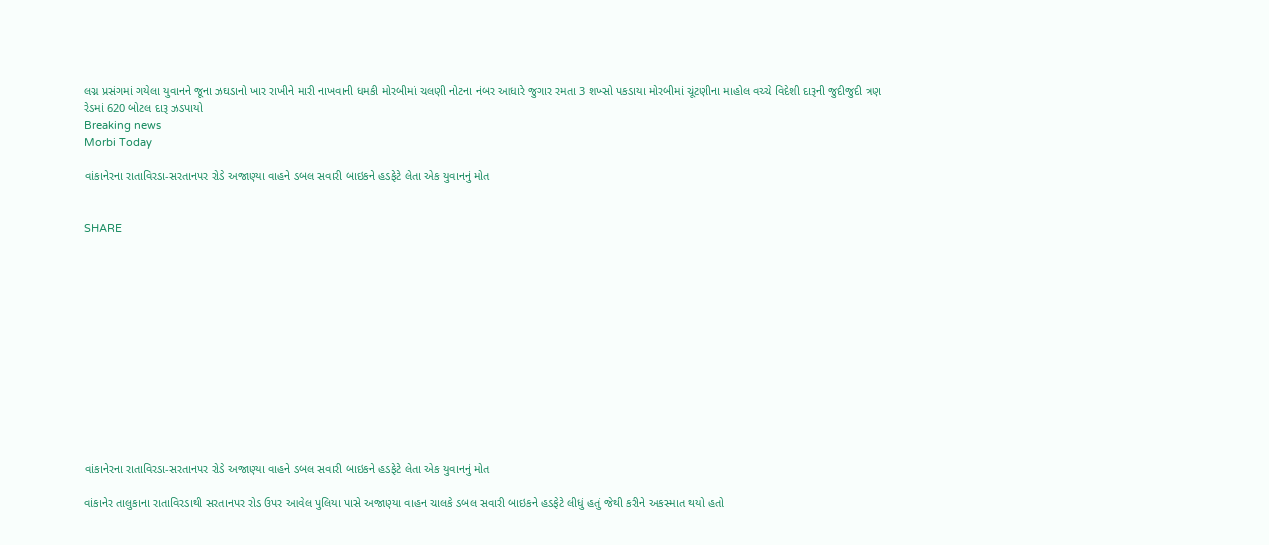લગ્ન પ્રસંગમાં ગયેલા યુવાનને જૂના ઝઘડાનો ખાર રાખીને મારી નાખવાની ધમકી મોરબીમાં ચલણી નોટના નંબર આધારે જુગાર રમતા 3 શખ્સો પકડાયા મોરબીમાં ચૂંટણીના માહોલ વચ્ચે વિદેશી દારૂની જુદીજુદી ત્રણ રેડમાં 620 બોટલ દારૂ ઝડપાયો
Breaking news
Morbi Today

વાંકાનેરના રાતાવિરડા-સરતાનપર રોડે અજાણ્યા વાહને ડબલ સવારી બાઇકને હડફેટે લેતા એક યુવાનનું મોત


SHARE













વાંકાનેરના રાતાવિરડા-સરતાનપર રોડે અજાણ્યા વાહને ડબલ સવારી બાઇકને હડફેટે લેતા એક યુવાનનું મોત

વાંકાનેર તાલુકાના રાતાવિરડાથી સરતાનપર રોડ ઉપર આવેલ પુલિયા પાસે અજાણ્યા વાહન ચાલકે ડબલ સવારી બાઇકને હડફેટે લીધું હતું જેથી કરીને અકસ્માત થયો હતો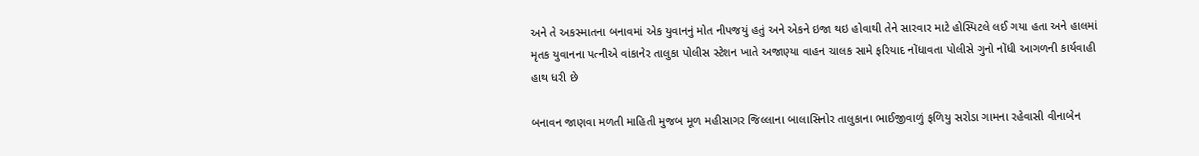અને તે અકસ્માતના બનાવમાં એક યુવાનનું મોત નીપજયું હતું અને એકને ઇજા થઇ હોવાથી તેને સારવાર માટે હોસ્પિટલે લઈ ગયા હતા અને હાલમાં મૃતક યુવાનના પત્નીએ વાંકાનેર તાલુકા પોલીસ સ્ટેશન ખાતે અજાણ્યા વાહન ચાલક સામે ફરિયાદ નોંધાવતા પોલીસે ગુનો નોંધી આગળની કાર્યવાહી હાથ ધરી છે

બનાવન જાણવા મળતી માહિતી મુજબ મૂળ મહીસાગર જિલ્લાના બાલાસિનોર તાલુકાના ભાઈજીવાળું ફળિયુ સરોડા ગામના રહેવાસી વીનાબેન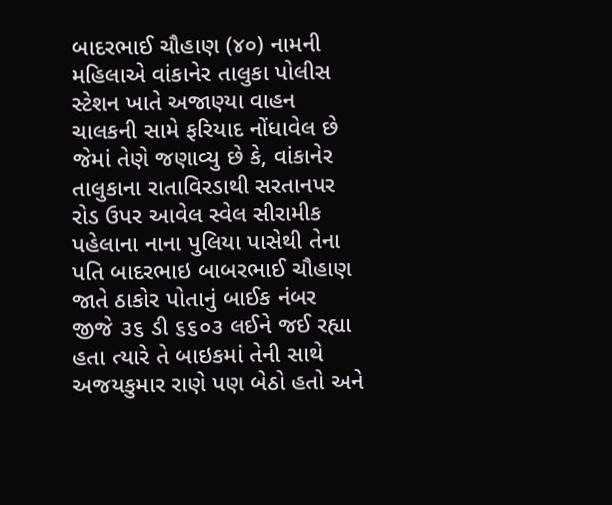બાદરભાઈ ચૌહાણ (૪૦) નામની મહિલાએ વાંકાનેર તાલુકા પોલીસ સ્ટેશન ખાતે અજાણ્યા વાહન ચાલકની સામે ફરિયાદ નોંધાવેલ છે જેમાં તેણે જણાવ્યુ છે કે, વાંકાનેર તાલુકાના રાતાવિરડાથી સરતાનપર રોડ ઉપર આવેલ સ્વેલ સીરામીક પહેલાના નાના પુલિયા પાસેથી તેના પતિ બાદરભાઇ બાબરભાઈ ચૌહાણ જાતે ઠાકોર પોતાનું બાઈક નંબર જીજે ૩૬ ડી ૬૬૦૩ લઈને જઈ રહ્યા હતા ત્યારે તે બાઇકમાં તેની સાથે અજયકુમાર રાણે પણ બેઠો હતો અને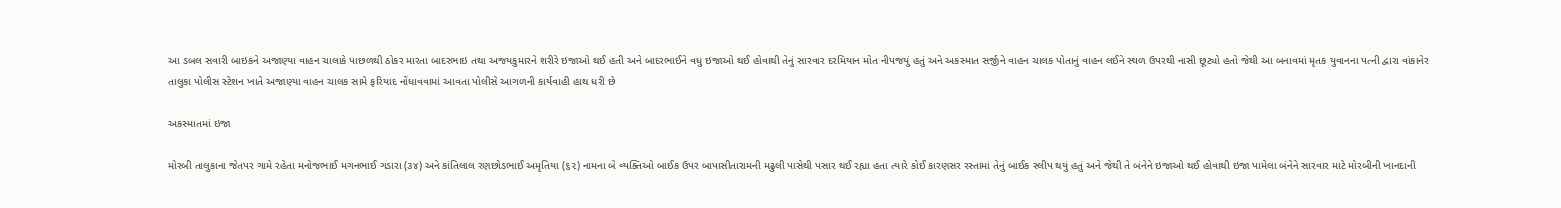આ ડબલ સવારી બાઇકને અજાણ્યા વાહન ચાલાકે પાછળથી ઠોકર મારતા બાદરભાઇ તથા અજયકુમારને શરીરે ઇજાઓ થઈ હતી અને બાદરભાઈને વધુ ઇજાઓ થઈ હોવાથી તેનું સારવાર દરમિયાન મોત નીપજયું હતું અને અકસ્માત સર્જીને વાહન ચાલક પોતાનું વાહન લઈને સ્થળ ઉપરથી નાસી છૂટ્યો હતો જેથી આ બનાવમાં મૃતક યુવાનના પત્ની દ્વારા વાંકાનેર તાલુકા પોલીસ સ્ટેશન ખાતે અજાણ્યા વાહન ચાલક સામે ફરિયાદ નોંધાવવામાં આવતા પોલીસે આગળની કાર્યવાહી હાથ ધરી છે

અકસ્માતમાં ઇજા

મોરબી તાલુકાના જેતપર ગામે રહેતા મનોજભાઈ મગનભાઈ ગડારા (૩૪) અને કાંતિલાલ રણછોડભાઈ અમૃતિયા (૬૨) નામના બે વ્યક્તિઓ બાઈક ઉપર બાપાસીતારામની મઢુલી પાસેથી પસાર થઈ રહ્યા હતા ત્યારે કોઈ કારણસર રસ્તામાં તેનું બાઈક સ્લીપ થયું હતું અને જેથી તે બંનેને ઇજાઓ થઈ હોવાથી ઇજા પામેલા બંનેને સારવાર માટે મોરબીની ખાનદાની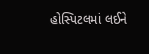હોસ્પિટલમાં લઈને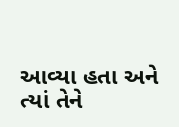આવ્યા હતા અને ત્યાં તેને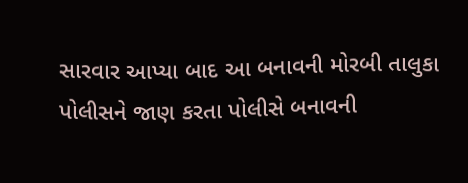સારવાર આપ્યા બાદ આ બનાવની મોરબી તાલુકા પોલીસને જાણ કરતા પોલીસે બનાવની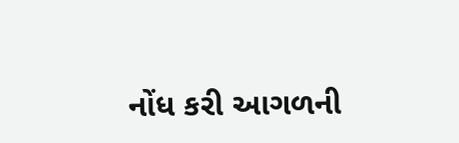નોંધ કરી આગળની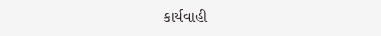કાર્યવાહી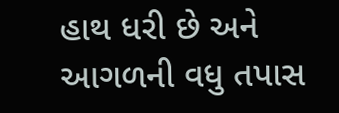હાથ ધરી છે અને આગળની વધુ તપાસ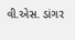વી.એસ. ડાંગર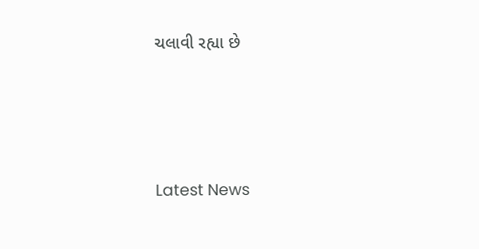ચલાવી રહ્યા છે






Latest News